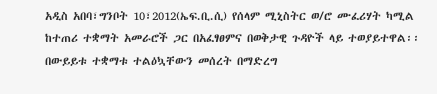አዲስ አበባ፣ግንቦት 10፣2012(ኤፍ.ቢ.ሲ) የሰላም ሚኒስትር ወ/ሮ ሙፈሪሃት ካሚል ከተጠሪ ተቋማት አመራሮች ጋር በአፈፃፀምና በወቅታዊ ጉዳዮች ላይ ተወያይተዋል፡፡
በውይይቱ ተቋማቱ ተልዕኳቸውን መሰረት በማድረግ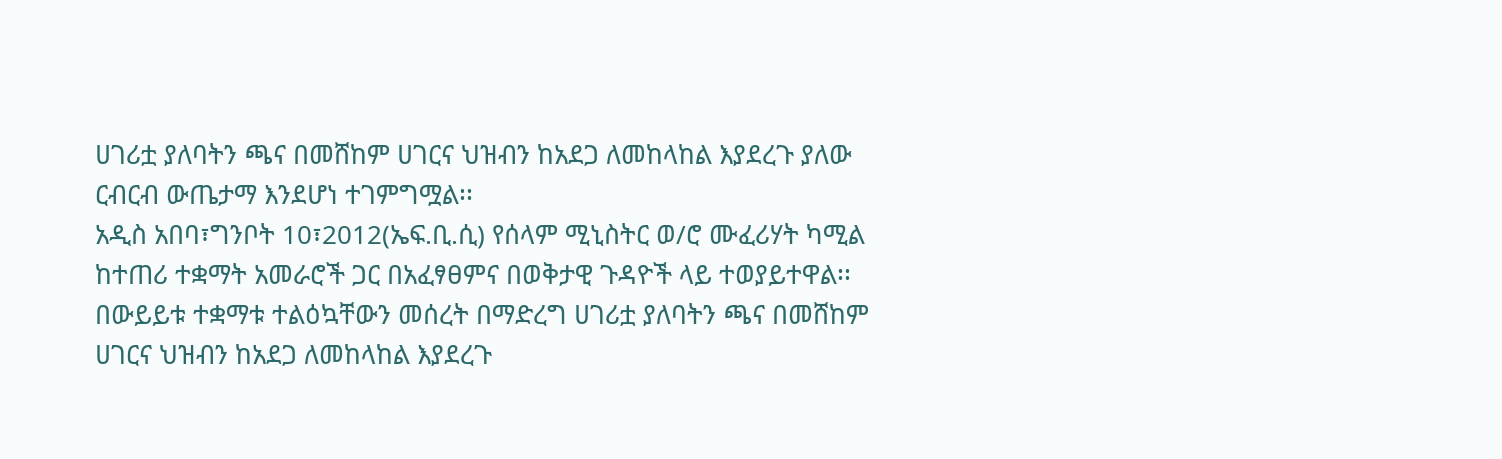ሀገሪቷ ያለባትን ጫና በመሸከም ሀገርና ህዝብን ከአደጋ ለመከላከል እያደረጉ ያለው ርብርብ ውጤታማ እንደሆነ ተገምግሟል፡፡
አዲስ አበባ፣ግንቦት 10፣2012(ኤፍ.ቢ.ሲ) የሰላም ሚኒስትር ወ/ሮ ሙፈሪሃት ካሚል ከተጠሪ ተቋማት አመራሮች ጋር በአፈፃፀምና በወቅታዊ ጉዳዮች ላይ ተወያይተዋል፡፡
በውይይቱ ተቋማቱ ተልዕኳቸውን መሰረት በማድረግ ሀገሪቷ ያለባትን ጫና በመሸከም ሀገርና ህዝብን ከአደጋ ለመከላከል እያደረጉ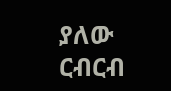ያለው ርብርብ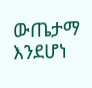ውጤታማ እንደሆነ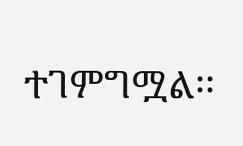ተገምግሟል፡፡